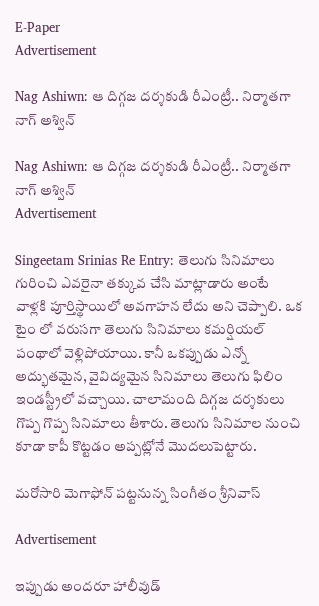E-Paper
Advertisement

Nag Ashiwn: ఆ దిగ్గజ దర్శకుడి రీఎంట్రీ.. నిర్మాతగా నాగ్ అశ్విన్

Nag Ashiwn: ఆ దిగ్గజ దర్శకుడి రీఎంట్రీ.. నిర్మాతగా నాగ్ అశ్విన్
Advertisement

Singeetam Srinias Re Entry: తెలుగు సినిమాలు గురించి ఎవరైనా తక్కువ చేసి మాట్లాడారు అంటే వాళ్లకి పూర్తిస్థాయిలో అవగాహన లేదు అని చెప్పాలి. ఒక టైం లో వరుసగా తెలుగు సినిమాలు కమర్షియల్ పంథాలో వెళ్లిపోయాయి. కానీ ఒకప్పుడు ఎన్నో అద్భుతమైన, వైవిద్యమైన సినిమాలు తెలుగు ఫిలిం ఇండస్ట్రీలో వచ్చాయి. చాలామంది దిగ్గజ దర్శకులు గొప్ప గొప్ప సినిమాలు తీశారు. తెలుగు సినిమాల నుంచి కూడా కాపీ కొట్టడం అప్పట్లోనే మొదలుపెట్టారు.

మరోసారి మెగాఫోన్ పట్టనున్న సింగీతం శ్రీనివాస్

Advertisement

ఇప్పుడు అందరూ హాలీవుడ్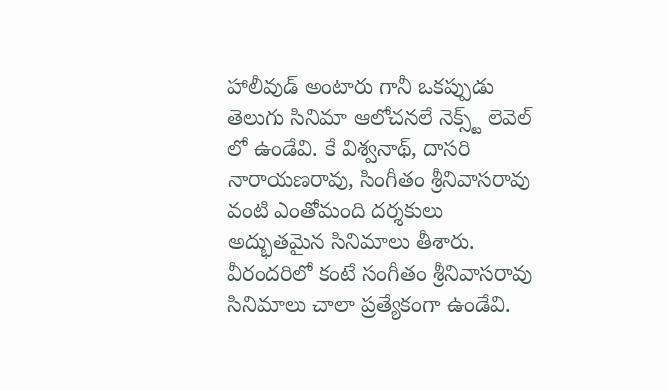హాలీవుడ్ అంటారు గానీ ఒకప్పుడు తెలుగు సినిమా ఆలోచనలే నెక్స్ట్ లెవెల్ లో ఉండేవి. కే విశ్వనాథ్, దాసరి నారాయణరావు, సింగీతం శ్రీనివాసరావు వంటి ఎంతోమంది దర్శకులు అద్భుతమైన సినిమాలు తీశారు. వీరందరిలో కంటే సంగీతం శ్రీనివాసరావు సినిమాలు చాలా ప్రత్యేకంగా ఉండేవి.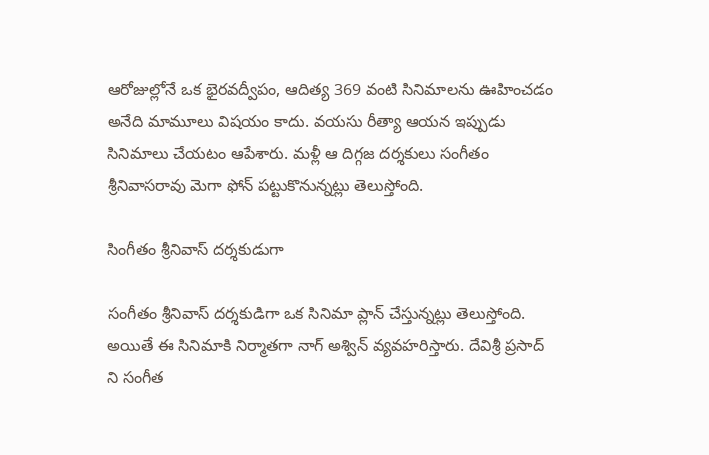ఆరోజుల్లోనే ఒక భైరవద్వీపం, ఆదిత్య 369 వంటి సినిమాలను ఊహించడం అనేది మామూలు విషయం కాదు. వయసు రీత్యా ఆయన ఇప్పుడు సినిమాలు చేయటం ఆపేశారు. మళ్లీ ఆ దిగ్గజ దర్శకులు సంగీతం శ్రీనివాసరావు మెగా ఫోన్ పట్టుకొనున్నట్లు తెలుస్తోంది.

సింగీతం శ్రీనివాస్ దర్శకుడుగా

సంగీతం శ్రీనివాస్ దర్శకుడిగా ఒక సినిమా ప్లాన్ చేస్తున్నట్లు తెలుస్తోంది. అయితే ఈ సినిమాకి నిర్మాతగా నాగ్ అశ్విన్ వ్యవహరిస్తారు. దేవిశ్రీ ప్ర‌సాద్ ని సంగీత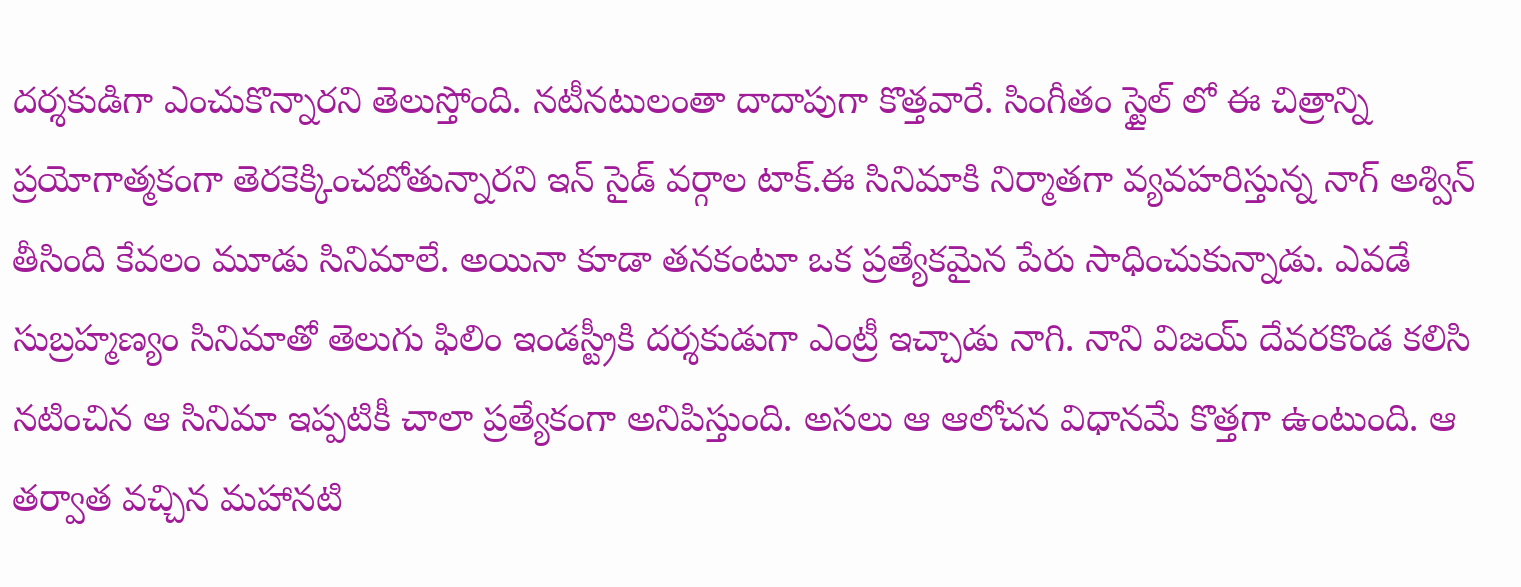ద‌ర్శ‌కుడిగా ఎంచుకొన్నార‌ని తెలుస్తోంది. న‌టీన‌టులంతా దాదాపుగా కొత్త‌వారే. సింగీతం స్టైల్ లో ఈ చిత్రాన్ని ప్ర‌యోగాత్మ‌కంగా తెర‌కెక్కించ‌బోతున్నార‌ని ఇన్ సైడ్ వ‌ర్గాల టాక్‌.ఈ సినిమాకి నిర్మాతగా వ్యవహరిస్తున్న నాగ్ అశ్విన్ తీసింది కేవలం మూడు సినిమాలే. అయినా కూడా తనకంటూ ఒక ప్రత్యేకమైన పేరు సాధించుకున్నాడు. ఎవడే సుబ్రహ్మణ్యం సినిమాతో తెలుగు ఫిలిం ఇండస్ట్రీకి దర్శకుడుగా ఎంట్రీ ఇచ్చాడు నాగి. నాని విజయ్ దేవరకొండ కలిసి నటించిన ఆ సినిమా ఇప్పటికీ చాలా ప్రత్యేకంగా అనిపిస్తుంది. అసలు ఆ ఆలోచన విధానమే కొత్తగా ఉంటుంది. ఆ తర్వాత వచ్చిన మహానటి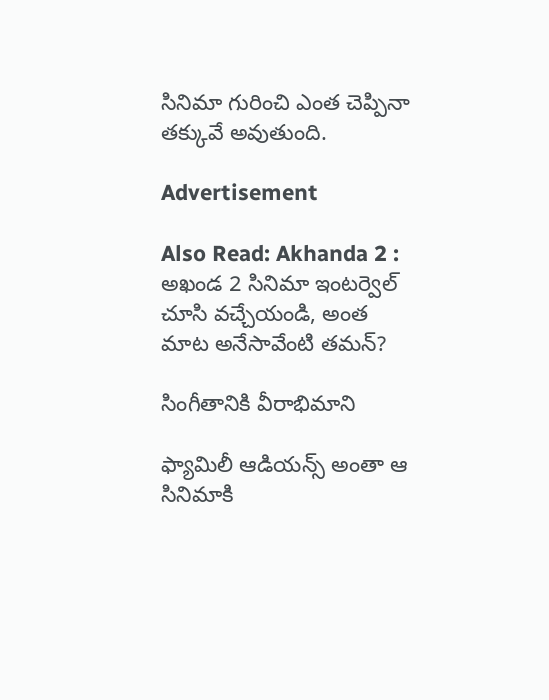సినిమా గురించి ఎంత చెప్పినా తక్కువే అవుతుంది.

Advertisement

Also Read: Akhanda 2 : అఖండ 2 సినిమా ఇంటర్వెల్ చూసి వచ్చేయండి, అంత మాట అనేసావేంటి తమన్?

సింగీతానికి వీరాభిమాని

ఫ్యామిలీ ఆడియన్స్ అంతా ఆ సినిమాకి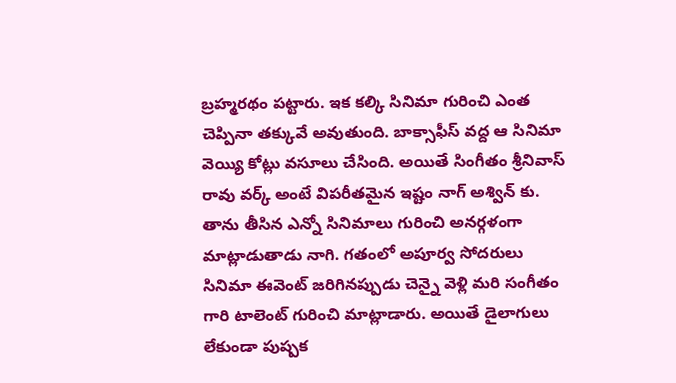బ్రహ్మరథం పట్టారు. ఇక కల్కి సినిమా గురించి ఎంత చెప్పినా తక్కువే అవుతుంది. బాక్సాఫీస్ వద్ద ఆ సినిమా వెయ్యి కోట్లు వసూలు చేసింది. అయితే సింగీతం శ్రీనివాస్ రావు వర్క్ అంటే విపరీతమైన ఇష్టం నాగ్ అశ్విన్ కు. తాను తీసిన ఎన్నో సినిమాలు గురించి అనర్గళంగా మాట్లాడుతాడు నాగి. గతంలో అపూర్వ సోదరులు సినిమా ఈవెంట్ జరిగినప్పుడు చెన్నై వెళ్లి మరి సంగీతం గారి టాలెంట్ గురించి మాట్లాడారు. అయితే డైలాగులు లేకుండా పుష్పక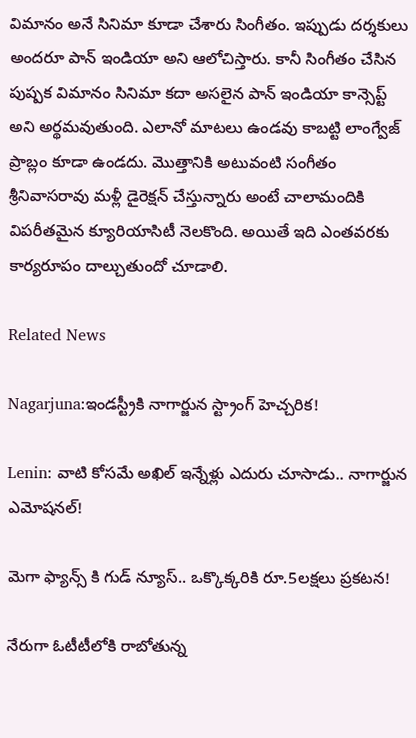విమానం అనే సినిమా కూడా చేశారు సింగీతం. ఇప్పుడు దర్శకులు అందరూ పాన్ ఇండియా అని ఆలోచిస్తారు. కానీ సింగీతం చేసిన పుష్పక విమానం సినిమా కదా అసలైన పాన్ ఇండియా కాన్సెప్ట్ అని అర్థమవుతుంది. ఎలానో మాటలు ఉండవు కాబట్టి లాంగ్వేజ్ ప్రాబ్లం కూడా ఉండదు. మొత్తానికి అటువంటి సంగీతం శ్రీనివాసరావు మళ్లీ డైరెక్షన్ చేస్తున్నారు అంటే చాలామందికి విపరీతమైన క్యూరియాసిటీ నెలకొంది. అయితే ఇది ఎంతవరకు కార్యరూపం దాల్చుతుందో చూడాలి.

Related News

Nagarjuna:ఇండస్ట్రీకి నాగార్జున స్ట్రాంగ్ హెచ్చరిక!

Lenin: వాటి కోసమే అఖిల్ ఇన్నేళ్లు ఎదురు చూసాడు.. నాగార్జున ఎమోషనల్!

మెగా ఫ్యాన్స్ కి గుడ్ న్యూస్.. ఒక్కొక్కరికి రూ.5లక్షలు ప్రకటన!

నేరుగా ఓటీటీలోకి రాబోతున్న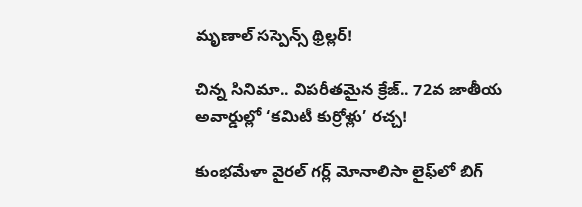మృణాల్ సస్పెన్స్ థ్రిల్లర్!

చిన్న సినిమా.. విపరీతమైన క్రేజ్.. 72వ జాతీయ అవార్డుల్లో ‘కమిటీ కుర్రోళ్లు’ రచ్చ!

కుంభమేళా వైరల్ గర్ల్ మోనాలిసా లైఫ్‌లో బిగ్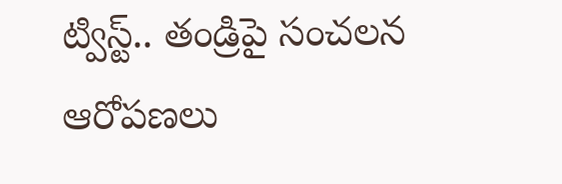ట్విస్ట్.. తండ్రిపై సంచలన ఆరోపణలు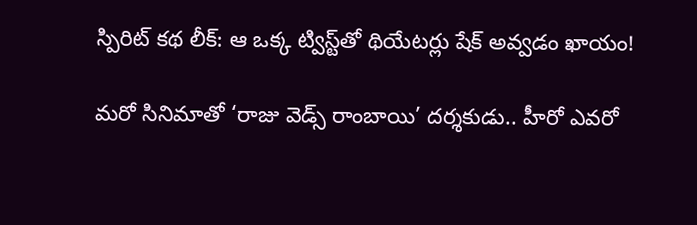స్పిరిట్ కథ లీక్: ఆ ఒక్క ట్విస్ట్‌తో థియేటర్లు షేక్ అవ్వడం ఖాయం!

మరో సినిమాతో ‘రాజు వెడ్స్ రాంబాయి’ దర్శకుడు.. హీరో ఎవరో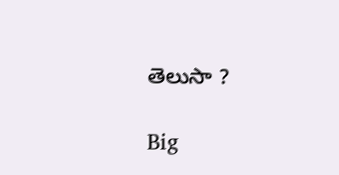తెలుసా ?

Big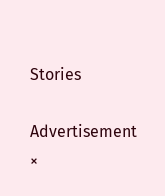Stories

Advertisement
×